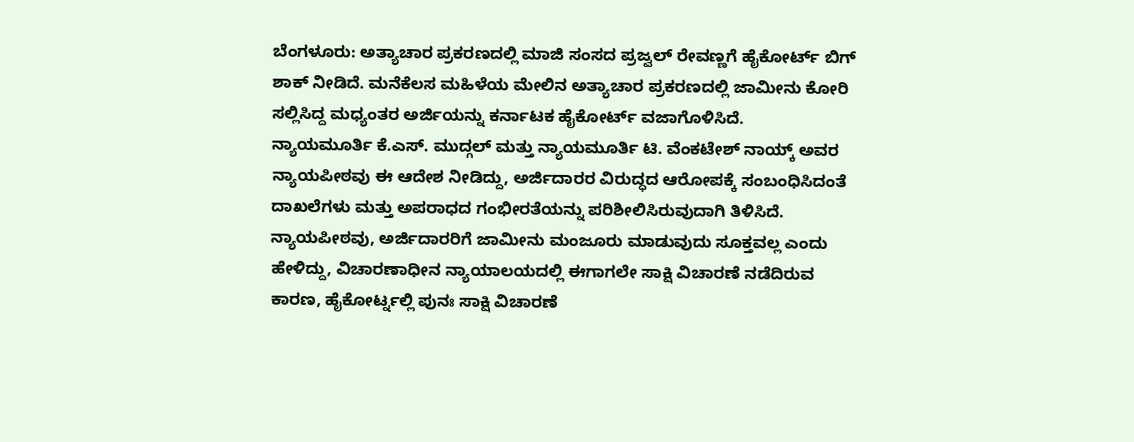ಬೆಂಗಳೂರು: ಅತ್ಯಾಚಾರ ಪ್ರಕರಣದಲ್ಲಿ ಮಾಜಿ ಸಂಸದ ಪ್ರಜ್ವಲ್ ರೇವಣ್ಣಗೆ ಹೈಕೋರ್ಟ್ ಬಿಗ್ ಶಾಕ್ ನೀಡಿದೆ. ಮನೆಕೆಲಸ ಮಹಿಳೆಯ ಮೇಲಿನ ಅತ್ಯಾಚಾರ ಪ್ರಕರಣದಲ್ಲಿ ಜಾಮೀನು ಕೋರಿ ಸಲ್ಲಿಸಿದ್ದ ಮಧ್ಯಂತರ ಅರ್ಜಿಯನ್ನು ಕರ್ನಾಟಕ ಹೈಕೋರ್ಟ್ ವಜಾಗೊಳಿಸಿದೆ.
ನ್ಯಾಯಮೂರ್ತಿ ಕೆ.ಎಸ್. ಮುದ್ಗಲ್ ಮತ್ತು ನ್ಯಾಯಮೂರ್ತಿ ಟಿ. ವೆಂಕಟೇಶ್ ನಾಯ್ಕ್ ಅವರ ನ್ಯಾಯಪೀಠವು ಈ ಆದೇಶ ನೀಡಿದ್ದು, ಅರ್ಜಿದಾರರ ವಿರುದ್ಧದ ಆರೋಪಕ್ಕೆ ಸಂಬಂಧಿಸಿದಂತೆ ದಾಖಲೆಗಳು ಮತ್ತು ಅಪರಾಧದ ಗಂಭೀರತೆಯನ್ನು ಪರಿಶೀಲಿಸಿರುವುದಾಗಿ ತಿಳಿಸಿದೆ.
ನ್ಯಾಯಪೀಠವು, ಅರ್ಜಿದಾರರಿಗೆ ಜಾಮೀನು ಮಂಜೂರು ಮಾಡುವುದು ಸೂಕ್ತವಲ್ಲ ಎಂದು ಹೇಳಿದ್ದು, ವಿಚಾರಣಾಧೀನ ನ್ಯಾಯಾಲಯದಲ್ಲಿ ಈಗಾಗಲೇ ಸಾಕ್ಷಿ ವಿಚಾರಣೆ ನಡೆದಿರುವ ಕಾರಣ, ಹೈಕೋರ್ಟ್ನಲ್ಲಿ ಪುನಃ ಸಾಕ್ಷಿ ವಿಚಾರಣೆ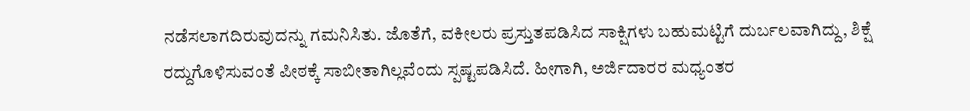ನಡೆಸಲಾಗದಿರುವುದನ್ನು ಗಮನಿಸಿತು. ಜೊತೆಗೆ, ವಕೀಲರು ಪ್ರಸ್ತುತಪಡಿಸಿದ ಸಾಕ್ಷಿಗಳು ಬಹುಮಟ್ಟಿಗೆ ದುರ್ಬಲವಾಗಿದ್ದು, ಶಿಕ್ಷೆ ರದ್ದುಗೊಳಿಸುವಂತೆ ಪೀಠಕ್ಕೆ ಸಾಬೀತಾಗಿಲ್ಲವೆಂದು ಸ್ಪಷ್ಟಪಡಿಸಿದೆ. ಹೀಗಾಗಿ, ಅರ್ಜಿದಾರರ ಮಧ್ಯಂತರ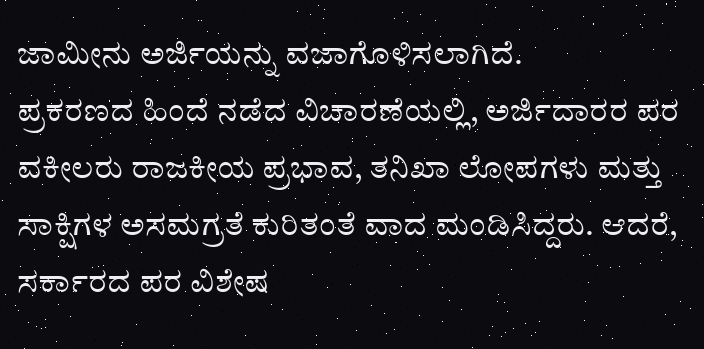ಜಾಮೀನು ಅರ್ಜಿಯನ್ನು ವಜಾಗೊಳಿಸಲಾಗಿದೆ.
ಪ್ರಕರಣದ ಹಿಂದೆ ನಡೆದ ವಿಚಾರಣೆಯಲ್ಲಿ, ಅರ್ಜಿದಾರರ ಪರ ವಕೀಲರು ರಾಜಕೀಯ ಪ್ರಭಾವ, ತನಿಖಾ ಲೋಪಗಳು ಮತ್ತು ಸಾಕ್ಷಿಗಳ ಅಸಮಗ್ರತೆ ಕುರಿತಂತೆ ವಾದ ಮಂಡಿಸಿದ್ದರು. ಆದರೆ, ಸರ್ಕಾರದ ಪರ ವಿಶೇಷ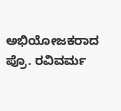ಅಭಿಯೋಜಕರಾದ ಪ್ರೊ. ರವಿವರ್ಮ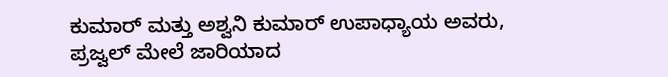ಕುಮಾರ್ ಮತ್ತು ಅಶ್ವನಿ ಕುಮಾರ್ ಉಪಾಧ್ಯಾಯ ಅವರು, ಪ್ರಜ್ವಲ್ ಮೇಲೆ ಜಾರಿಯಾದ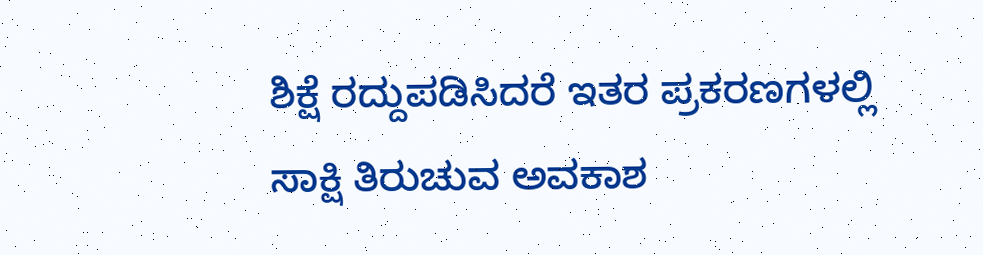ಶಿಕ್ಷೆ ರದ್ದುಪಡಿಸಿದರೆ ಇತರ ಪ್ರಕರಣಗಳಲ್ಲಿ ಸಾಕ್ಷಿ ತಿರುಚುವ ಅವಕಾಶ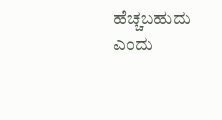ಹೆಚ್ಚಬಹುದು ಎಂದು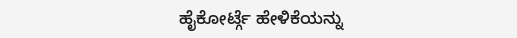ಹೈಕೋರ್ಟ್ಗೆ ಹೇಳಿಕೆಯನ್ನು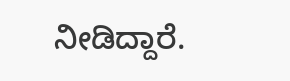ನೀಡಿದ್ದಾರೆ.